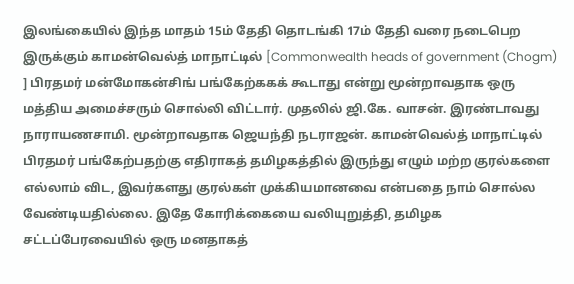இலங்கையில் இந்த மாதம் 15ம் தேதி தொடங்கி 17ம் தேதி வரை நடைபெற இருக்கும் காமன்வெல்த் மாநாட்டில் [Commonwealth heads of government (Chogm) ] பிரதமர் மன்மோகன்சிங் பங்கேற்ககக் கூடாது என்று மூன்றாவதாக ஒரு மத்திய அமைச்சரும் சொல்லி விட்டார். முதலில் ஜி.கே. வாசன். இரண்டாவது நாராயணசாமி. மூன்றாவதாக ஜெயந்தி நடராஜன். காமன்வெல்த் மாநாட்டில் பிரதமர் பங்கேற்பதற்கு எதிராகத் தமிழகத்தில் இருந்து எழும் மற்ற குரல்களை எல்லாம் விட, இவர்களது குரல்கள் முக்கியமானவை என்பதை நாம் சொல்ல வேண்டியதில்லை. இதே கோரிக்கையை வலியுறுத்தி, தமிழக சட்டப்பேரவையில் ஒரு மனதாகத்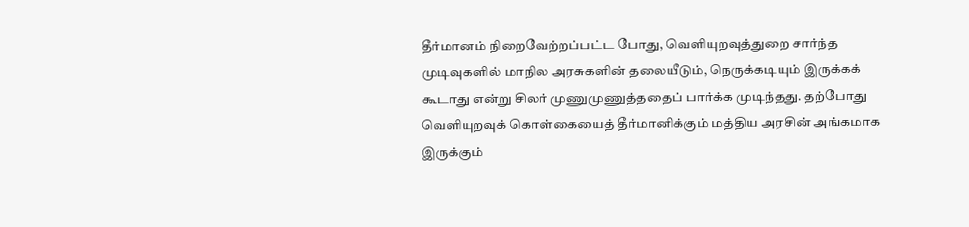தீர்மானம் நிறைவேற்றப்பட்ட போது, வெளியுறவுத்துறை சார்ந்த முடிவுகளில் மாநில அரசுகளின் தலையீடும், நெருக்கடியும் இருக்கக் கூடாது என்று சிலர் முணுமுணுத்ததைப் பார்க்க முடிந்தது. தற்போது வெளியுறவுக் கொள்கையைத் தீர்மானிக்கும் மத்திய அரசின் அங்கமாக இருக்கும்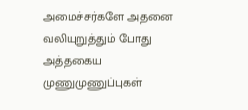அமைச்சர்களே அதனை வலியுறுத்தும் போது அத்தகைய முணுமுணுப்புகள்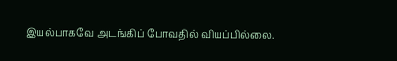இயல்பாகவே அடங்கிப் போவதில் வியப்பில்லை.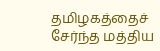தமிழகத்தைச் சேர்ந்த மத்திய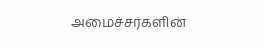அமைச்சர்களின்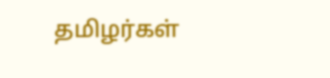தமிழர்கள்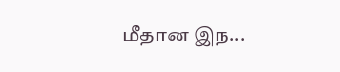மீதான இந...